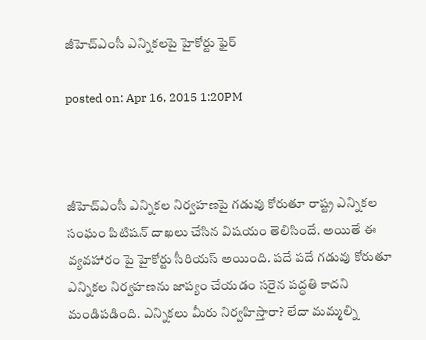జీహెచ్ఎంసీ ఎన్నికలపై హైకోర్టు ఫైర్

posted on: Apr 16, 2015 1:20PM



జీహెచ్ఎంసీ ఎన్నికల నిర్వహణపై గడువు కోరుతూ రాష్ట్ర ఎన్నికల సంఘం పిటిషన్ దాఖలు చేసిన విషయం తెలిసిందే. అయితే ఈ వ్యవహారం పై హైకోర్టు సీరియస్ అయింది. పదే పదే గడువు కోరుతూ ఎన్నికల నిర్వహణను జాప్యం చేయడం సరైన పద్ధతి కాదని మండిపడింది. ఎన్నికలు మీరు నిర్వహిస్తారా? లేదా మమ్మల్ని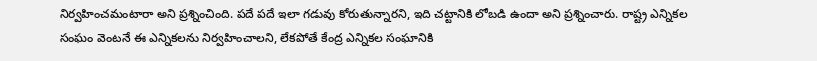నిర్వహించమంటారా అని ప్రశ్నించింది. పదే పదే ఇలా గడువు కోరుతున్నారని, ఇది చట్టానికి లోబడి ఉందా అని ప్రశ్నించారు. రాష్ట్ర ఎన్నికల సంఘం వెంటనే ఈ ఎన్నికలను నిర్వహించాలని, లేకపోతే కేంద్ర ఎన్నికల సంఘానికి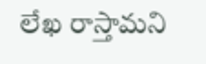లేఖ రాస్తామని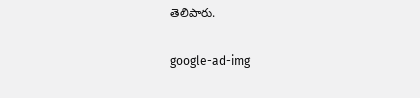తెలిపారు.

google-ad-img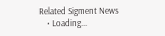Related Sigment News
    • Loading...